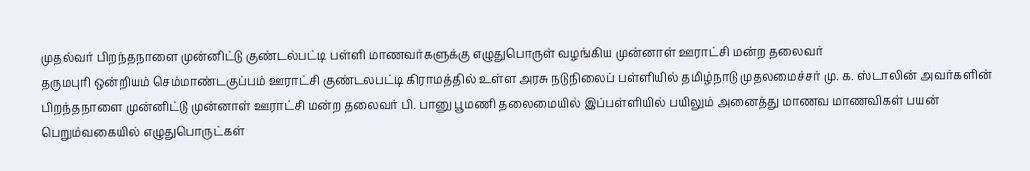முதல்வர் பிறந்தநாளை முன்னிட்டு குண்டல்பட்டி பள்ளி மாணவர்களுக்கு எழுதுபொருள் வழங்கிய முன்னாள் ஊராட்சி மன்ற தலைவர்
தருமபுரி ஒன்றியம் செம்மாண்டகுப்பம் ஊராட்சி குண்டலபட்டி கிராமத்தில் உள்ள அரசு நடுநிலைப் பள்ளியில் தமிழ்நாடு முதலமைச்சர் மு. க. ஸ்டாலின் அவர்களின் பிறந்தநாளை முன்னிட்டு முன்னாள் ஊராட்சி மன்ற தலைவர் பி. பானு பூமணி தலைமையில் இப்பள்ளியில் பயிலும் அனைத்து மாணவ மாணவிகள் பயன் பெறும்வகையில் எழுதுபொருட்கள்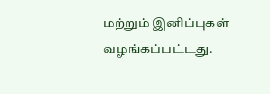மற்றும் இனிப்புகள் வழங்கப்பட்டது.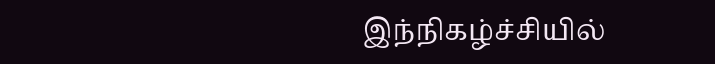இந்நிகழ்ச்சியில்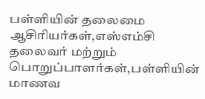பள்ளியின் தலைமை ஆசிரியர்கள்,எஸ்எம்சி தலைவர் மற்றும் பொறுப்பாளர்கள்,பள்ளியின் மாணவ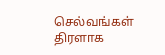செல்வங்கள் திரளாக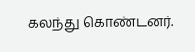கலந்து கொண்டனர்.